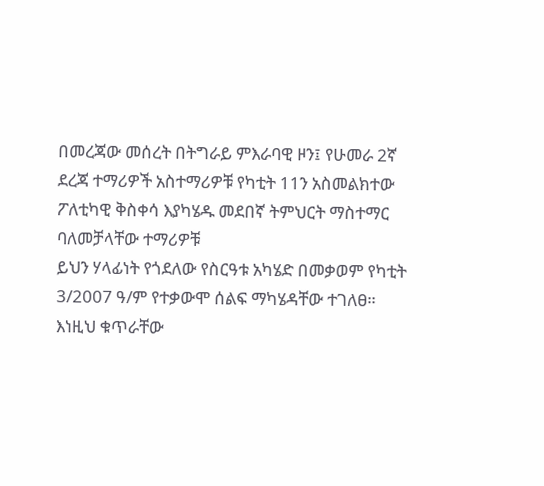በመረጃው መሰረት በትግራይ ምእራባዊ ዞን፤ የሁመራ 2ኛ
ደረጃ ተማሪዎች አስተማሪዎቹ የካቲት 11ን አስመልክተው ፖለቲካዊ ቅስቀሳ እያካሄዱ መደበኛ ትምህርት ማስተማር ባለመቻላቸው ተማሪዎቹ
ይህን ሃላፊነት የጎደለው የስርዓቱ አካሄድ በመቃወም የካቲት 3/2007 ዓ/ም የተቃውሞ ሰልፍ ማካሄዳቸው ተገለፀ።
እነዚህ ቁጥራቸው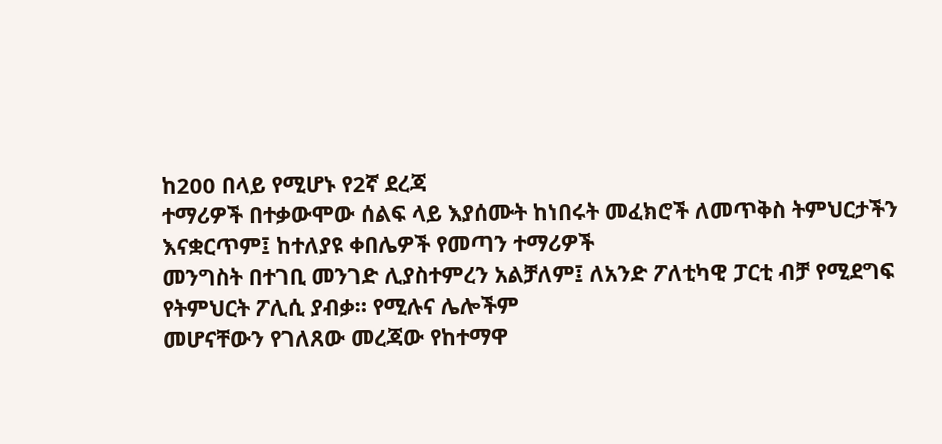ከ200 በላይ የሚሆኑ የ2ኛ ደረጃ
ተማሪዎች በተቃውሞው ሰልፍ ላይ እያሰሙት ከነበሩት መፈክሮች ለመጥቅስ ትምህርታችን እናቋርጥም፤ ከተለያዩ ቀበሌዎች የመጣን ተማሪዎች
መንግስት በተገቢ መንገድ ሊያስተምረን አልቻለም፤ ለአንድ ፖለቲካዊ ፓርቲ ብቻ የሚደግፍ የትምህርት ፖሊሲ ያብቃ። የሚሉና ሌሎችም
መሆናቸውን የገለጸው መረጃው የከተማዋ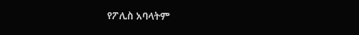የፖሊስ አባላትም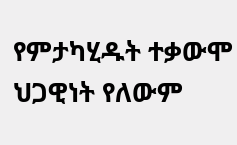የምታካሂዱት ተቃውሞ ህጋዊነት የለውም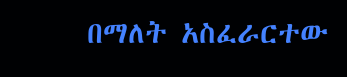በማለት አስፈራርተው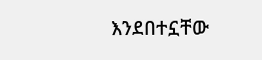እንደበተኗቸው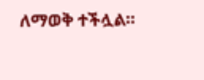ለማወቅ ተችሏል።